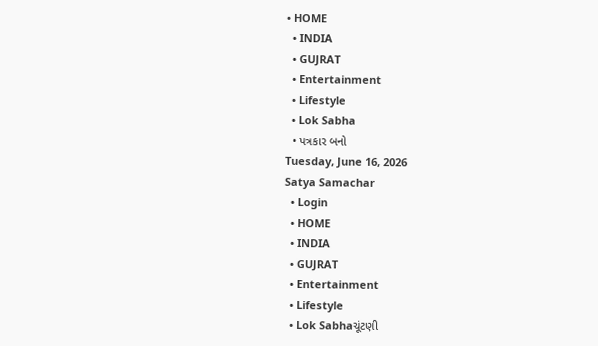• HOME
  • INDIA
  • GUJRAT
  • Entertainment
  • Lifestyle
  • Lok Sabha
  • પત્રકાર બનો
Tuesday, June 16, 2026
Satya Samachar
  • Login
  • HOME
  • INDIA
  • GUJRAT
  • Entertainment
  • Lifestyle
  • Lok Sabhaચૂંટણી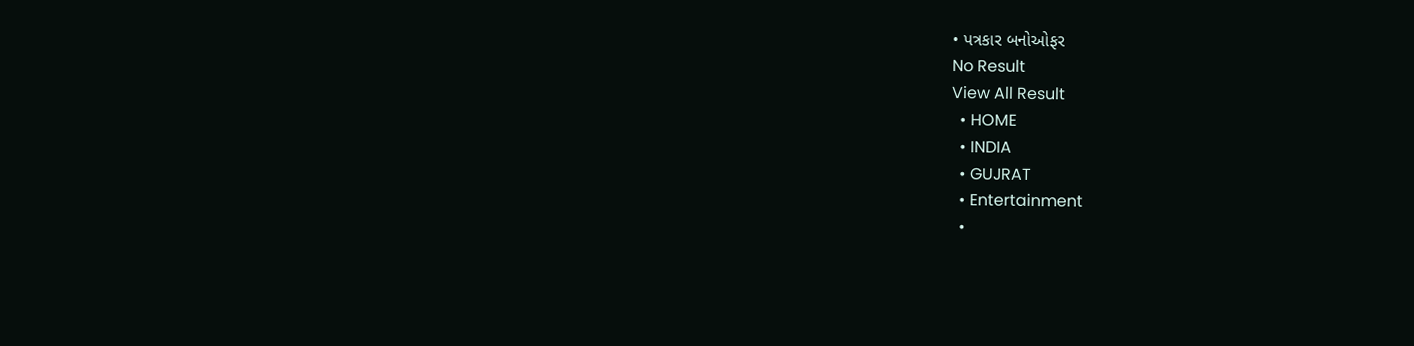• પત્રકાર બનોઓફર
No Result
View All Result
  • HOME
  • INDIA
  • GUJRAT
  • Entertainment
  •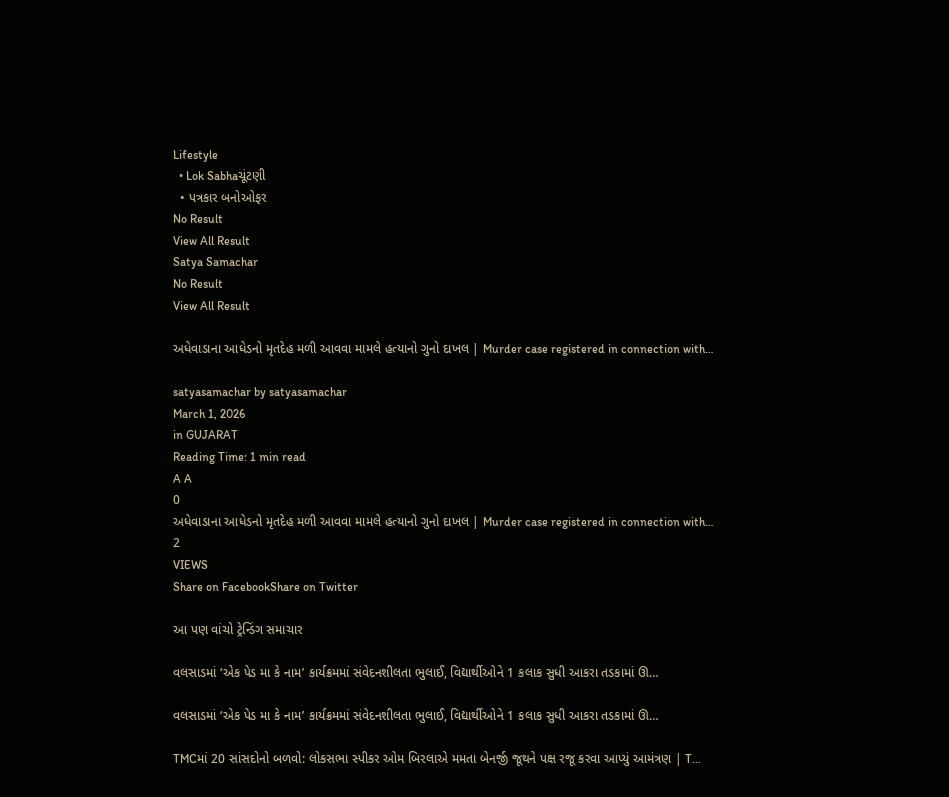Lifestyle
  • Lok Sabhaચૂંટણી
  • પત્રકાર બનોઓફર
No Result
View All Result
Satya Samachar
No Result
View All Result

અધેવાડાના આધેડનો મૃતદેહ મળી આવવા મામલે હત્યાનો ગુનો દાખલ | Murder case registered in connection with…

satyasamachar by satyasamachar
March 1, 2026
in GUJARAT
Reading Time: 1 min read
A A
0
અધેવાડાના આધેડનો મૃતદેહ મળી આવવા મામલે હત્યાનો ગુનો દાખલ | Murder case registered in connection with…
2
VIEWS
Share on FacebookShare on Twitter

આ પણ વાંચો ટ્રેન્ડિંગ સમાચાર

વલસાડમાં ‘એક પેડ મા કે નામ’ કાર્યક્રમમાં સંવેદનશીલતા ભુલાઈ, વિદ્યાર્થીઓને 1 કલાક સુધી આકરા તડકામાં ઊ…

વલસાડમાં ‘એક પેડ મા કે નામ’ કાર્યક્રમમાં સંવેદનશીલતા ભુલાઈ, વિદ્યાર્થીઓને 1 કલાક સુધી આકરા તડકામાં ઊ…

TMCમાં 20 સાંસદોનો બળવો: લોકસભા સ્પીકર ઓમ બિરલાએ મમતા બેનર્જી જૂથને પક્ષ રજૂ કરવા આપ્યું આમંત્રણ | T…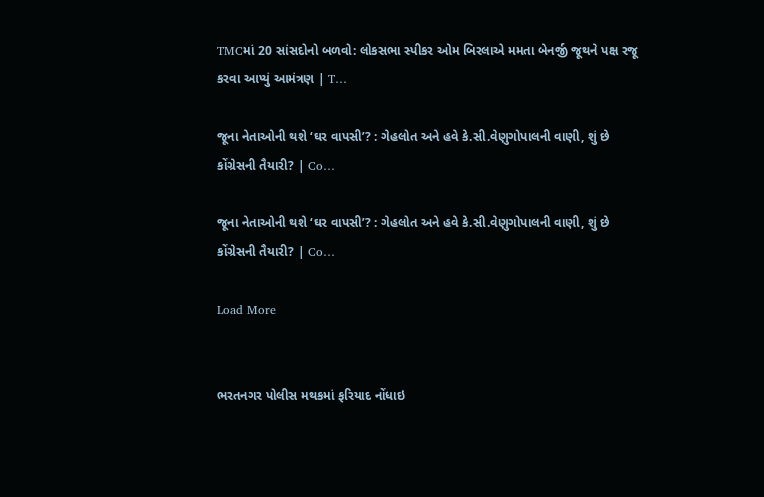TMCમાં 20 સાંસદોનો બળવો: લોકસભા સ્પીકર ઓમ બિરલાએ મમતા બેનર્જી જૂથને પક્ષ રજૂ કરવા આપ્યું આમંત્રણ | T…

જૂના નેતાઓની થશે ‘ઘર વાપસી’? : ગેહલોત અને હવે કે.સી.વેણુગોપાલની વાણી, શું છે કોંગ્રેસની તૈયારી? | Co…

જૂના નેતાઓની થશે ‘ઘર વાપસી’? : ગેહલોત અને હવે કે.સી.વેણુગોપાલની વાણી, શું છે કોંગ્રેસની તૈયારી? | Co…

Load More


ભરતનગર પોલીસ મથકમાં ફરિયાદ નોંધાઇ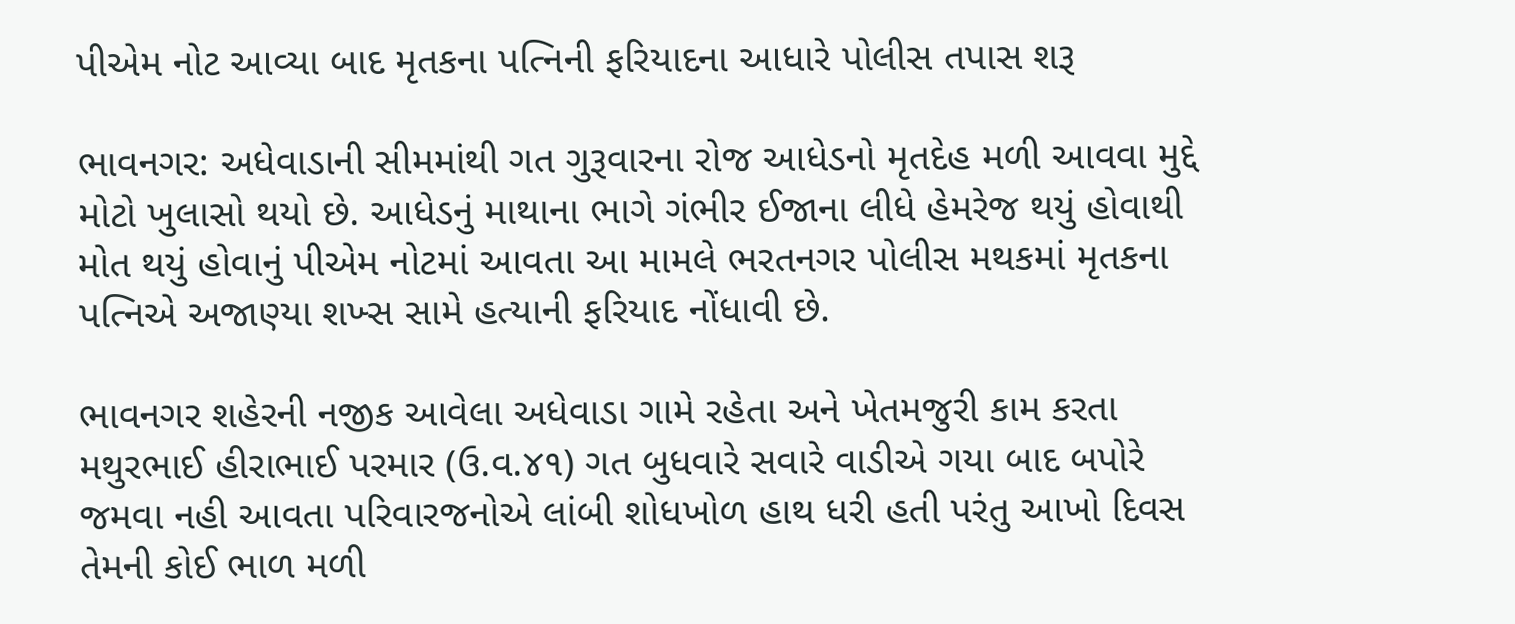પીએમ નોટ આવ્યા બાદ મૃતકના પત્નિની ફરિયાદના આધારે પોલીસ તપાસ શરૂ

ભાવનગર: અધેવાડાની સીમમાંથી ગત ગુરૂવારના રોજ આધેડનો મૃતદેહ મળી આવવા મુદ્દે મોટો ખુલાસો થયો છે. આધેડનું માથાના ભાગે ગંભીર ઈજાના લીધે હેમરેજ થયું હોવાથી મોત થયું હોવાનું પીએમ નોટમાં આવતા આ મામલે ભરતનગર પોલીસ મથકમાં મૃતકના પત્નિએ અજાણ્યા શખ્સ સામે હત્યાની ફરિયાદ નોંધાવી છે.

ભાવનગર શહેરની નજીક આવેલા અધેવાડા ગામે રહેતા અને ખેતમજુરી કામ કરતા મથુરભાઈ હીરાભાઈ પરમાર (ઉ.વ.૪૧) ગત બુધવારે સવારે વાડીએ ગયા બાદ બપોરે જમવા નહી આવતા પરિવારજનોએ લાંબી શોધખોળ હાથ ધરી હતી પરંતુ આખો દિવસ તેમની કોઈ ભાળ મળી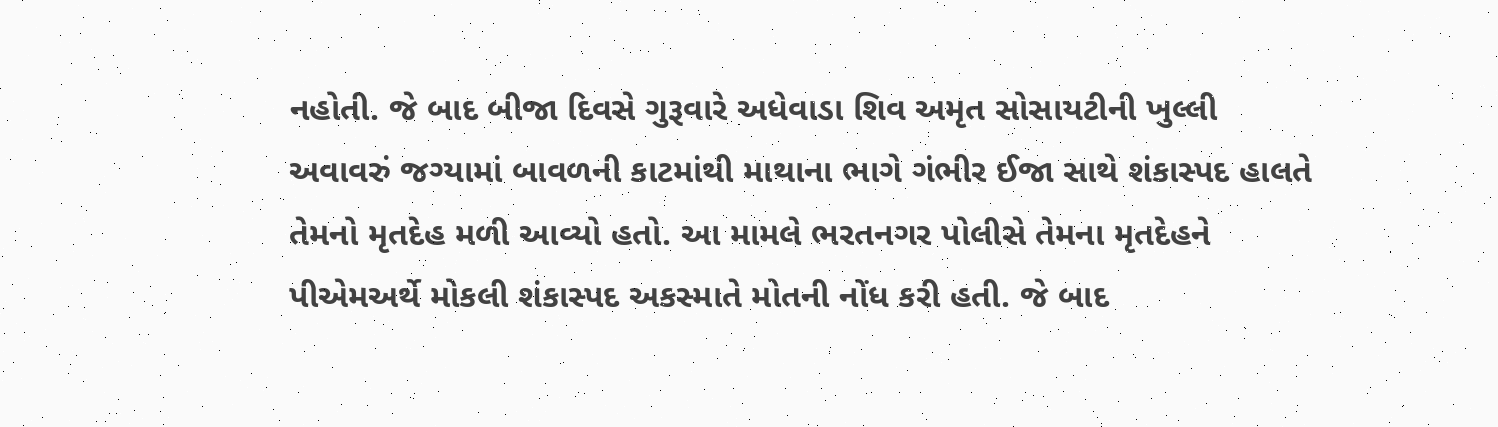નહોતી. જે બાદ બીજા દિવસે ગુરૂવારે અધેવાડા શિવ અમૃત સોસાયટીની ખુલ્લી અવાવરું જગ્યામાં બાવળની કાટમાંથી માથાના ભાગે ગંભીર ઈજા સાથે શંકાસ્પદ હાલતે તેમનો મૃતદેહ મળી આવ્યો હતો. આ મામલે ભરતનગર પોલીસે તેમના મૃતદેહને પીએમઅર્થે મોકલી શંકાસ્પદ અકસ્માતે મોતની નોંધ કરી હતી. જે બાદ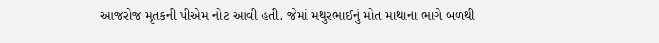આજરોજ મૃતકની પીએમ નોટ આવી હતી. જેમાં મથુરભાઈનું મોત માથાના ભાગે બળથી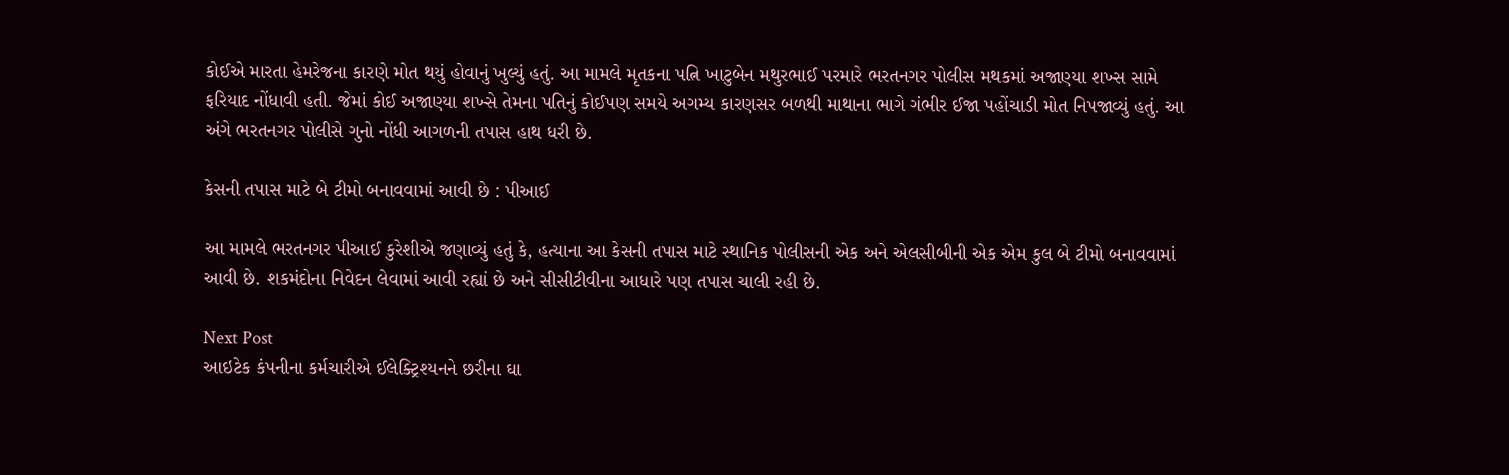કોઈએ મારતા હેમરેજના કારણે મોત થયું હોવાનું ખુલ્યું હતું. આ મામલે મૃતકના પત્નિ ખાટુબેન મથુરભાઈ પરમારે ભરતનગર પોલીસ મથકમાં અજાણ્યા શખ્સ સામે ફરિયાદ નોંધાવી હતી. જેમાં કોઈ અજાણ્યા શખ્સે તેમના પતિનું કોઈપણ સમયે અગમ્ય કારણસર બળથી માથાના ભાગે ગંભીર ઈજા પહોંચાડી મોત નિપજાવ્યું હતું. આ અંગે ભરતનગર પોલીસે ગુનો નોંધી આગળની તપાસ હાથ ધરી છે.

કેસની તપાસ માટે બે ટીમો બનાવવામાં આવી છે : પીઆઈ

આ મામલે ભરતનગર પીઆઈ કુરેશીએ જણાવ્યું હતું કે, હત્યાના આ કેસની તપાસ માટે સ્થાનિક પોલીસની એક અને એલસીબીની એક એમ કુલ બે ટીમો બનાવવામાં આવી છે. શકમંદોના નિવેદન લેવામાં આવી રહ્યાં છે અને સીસીટીવીના આધારે પણ તપાસ ચાલી રહી છે.

Next Post
આઇટેક કંપનીના કર્મચારીએ ઈલેક્ટ્રિશ્યનને છરીના ઘા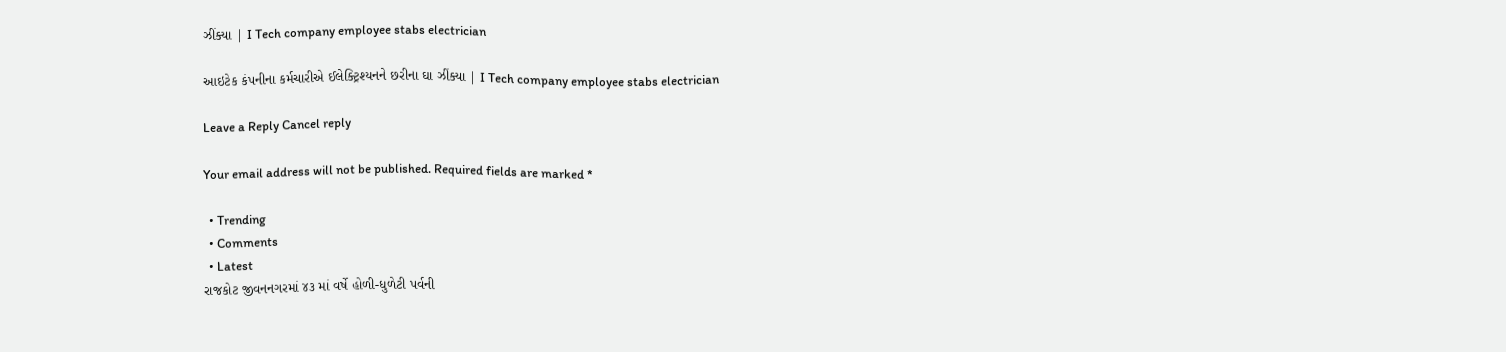ઝીંક્યા | I Tech company employee stabs electrician

આઇટેક કંપનીના કર્મચારીએ ઈલેક્ટ્રિશ્યનને છરીના ઘા ઝીંક્યા | I Tech company employee stabs electrician

Leave a Reply Cancel reply

Your email address will not be published. Required fields are marked *

  • Trending
  • Comments
  • Latest
રાજકોટ જીવનનગરમાં ૪૩ માં વર્ષે હોળી-ધુળેટી પર્વની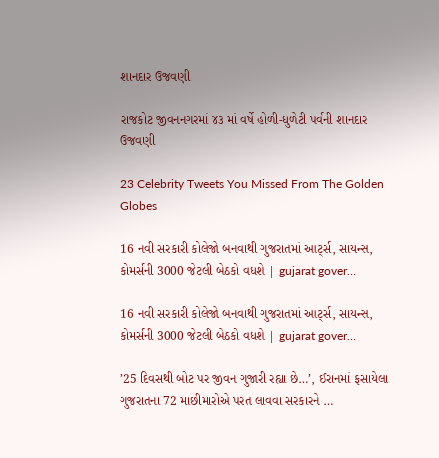શાનદાર ઉજવણી

રાજકોટ જીવનનગરમાં ૪૩ માં વર્ષે હોળી-ધુળેટી પર્વની શાનદાર ઉજવણી

23 Celebrity Tweets You Missed From The Golden Globes

16 નવી સરકારી કોલેજો બનવાથી ગુજરાતમાં આર્ટ્સ, સાયન્સ, કોમર્સની 3000 જેટલી બેઠકો વધશે | gujarat gover…

16 નવી સરકારી કોલેજો બનવાથી ગુજરાતમાં આર્ટ્સ, સાયન્સ, કોમર્સની 3000 જેટલી બેઠકો વધશે | gujarat gover…

’25 દિવસથી બોટ પર જીવન ગુજારી રહ્યા છે…’, ઈરાનમાં ફસાયેલા ગુજરાતના 72 માછીમારોએ પરત લાવવા સરકારને …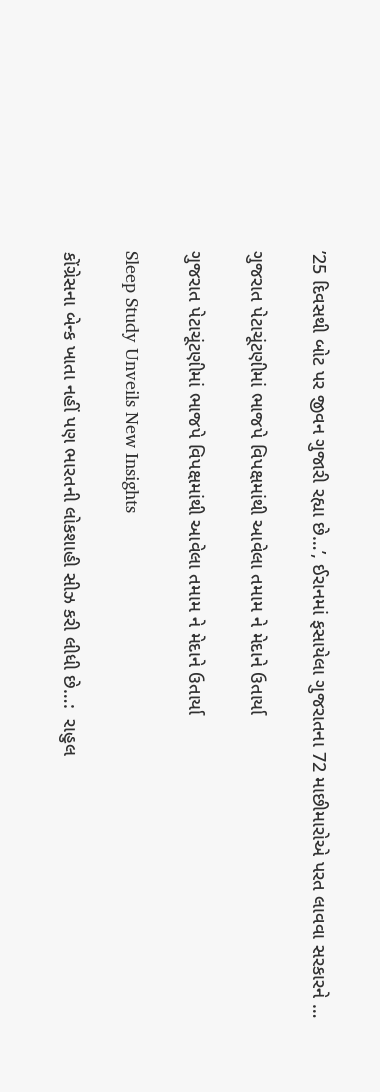’25 દિવસથી બોટ પર જીવન ગુજારી રહ્યા છે…’, ઈરાનમાં ફસાયેલા ગુજરાતના 72 માછીમારોએ પરત લાવવા સરકારને …

ગુજરાત પેટાચૂંટણીમાં ભાજપે વિપક્ષમાંથી આવેલા તમામ ને મેદાને ઉતાર્યા

ગુજરાત પેટાચૂંટણીમાં ભાજપે વિપક્ષમાંથી આવેલા તમામ ને મેદાને ઉતાર્યા

Sleep Study Unveils New Insights

કોંગ્રેસના બેન્ક ખાતા નહીં પણ ભારતની લોકશાહી સીઝ કરી લીધી છે…:  રાહુલ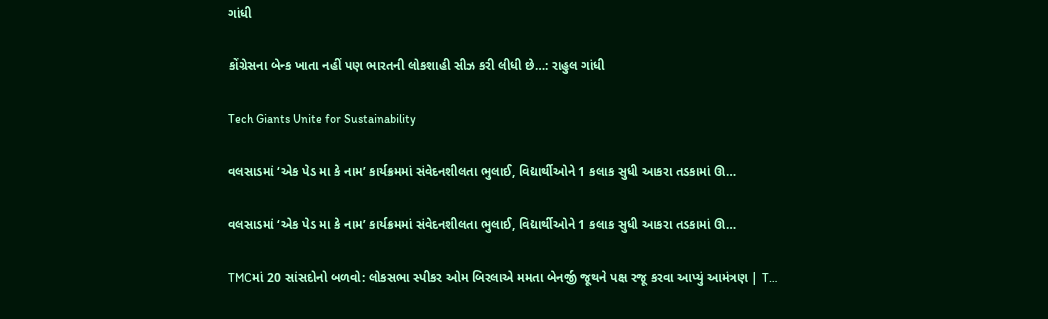ગાંધી

કોંગ્રેસના બેન્ક ખાતા નહીં પણ ભારતની લોકશાહી સીઝ કરી લીધી છે…: રાહુલ ગાંધી

Tech Giants Unite for Sustainability

વલસાડમાં ‘એક પેડ મા કે નામ’ કાર્યક્રમમાં સંવેદનશીલતા ભુલાઈ, વિદ્યાર્થીઓને 1 કલાક સુધી આકરા તડકામાં ઊ…

વલસાડમાં ‘એક પેડ મા કે નામ’ કાર્યક્રમમાં સંવેદનશીલતા ભુલાઈ, વિદ્યાર્થીઓને 1 કલાક સુધી આકરા તડકામાં ઊ…

TMCમાં 20 સાંસદોનો બળવો: લોકસભા સ્પીકર ઓમ બિરલાએ મમતા બેનર્જી જૂથને પક્ષ રજૂ કરવા આપ્યું આમંત્રણ | T…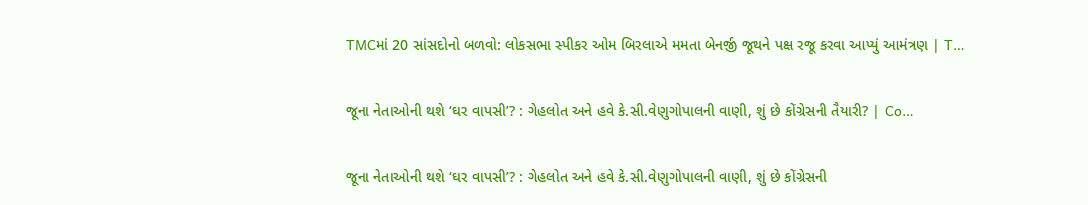TMCમાં 20 સાંસદોનો બળવો: લોકસભા સ્પીકર ઓમ બિરલાએ મમતા બેનર્જી જૂથને પક્ષ રજૂ કરવા આપ્યું આમંત્રણ | T…

જૂના નેતાઓની થશે ‘ઘર વાપસી’? : ગેહલોત અને હવે કે.સી.વેણુગોપાલની વાણી, શું છે કોંગ્રેસની તૈયારી? | Co…

જૂના નેતાઓની થશે ‘ઘર વાપસી’? : ગેહલોત અને હવે કે.સી.વેણુગોપાલની વાણી, શું છે કોંગ્રેસની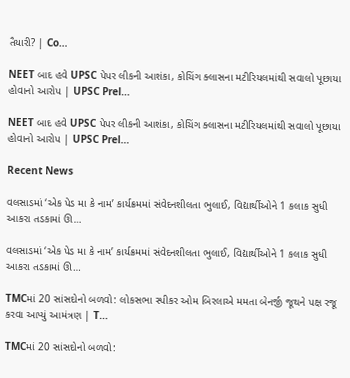તૈયારી? | Co…

NEET બાદ હવે UPSC પેપર લીકની આશંકા, કોચિંગ ક્લાસના મટીરિયલમાંથી સવાલો પૂછાયા હોવાનો આરોપ | UPSC Prel…

NEET બાદ હવે UPSC પેપર લીકની આશંકા, કોચિંગ ક્લાસના મટીરિયલમાંથી સવાલો પૂછાયા હોવાનો આરોપ | UPSC Prel…

Recent News

વલસાડમાં ‘એક પેડ મા કે નામ’ કાર્યક્રમમાં સંવેદનશીલતા ભુલાઈ, વિદ્યાર્થીઓને 1 કલાક સુધી આકરા તડકામાં ઊ…

વલસાડમાં ‘એક પેડ મા કે નામ’ કાર્યક્રમમાં સંવેદનશીલતા ભુલાઈ, વિદ્યાર્થીઓને 1 કલાક સુધી આકરા તડકામાં ઊ…

TMCમાં 20 સાંસદોનો બળવો: લોકસભા સ્પીકર ઓમ બિરલાએ મમતા બેનર્જી જૂથને પક્ષ રજૂ કરવા આપ્યું આમંત્રણ | T…

TMCમાં 20 સાંસદોનો બળવો: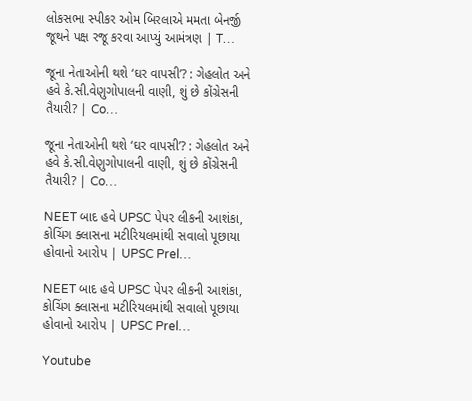લોકસભા સ્પીકર ઓમ બિરલાએ મમતા બેનર્જી જૂથને પક્ષ રજૂ કરવા આપ્યું આમંત્રણ | T…

જૂના નેતાઓની થશે ‘ઘર વાપસી’? : ગેહલોત અને હવે કે.સી.વેણુગોપાલની વાણી, શું છે કોંગ્રેસની તૈયારી? | Co…

જૂના નેતાઓની થશે ‘ઘર વાપસી’? : ગેહલોત અને હવે કે.સી.વેણુગોપાલની વાણી, શું છે કોંગ્રેસની તૈયારી? | Co…

NEET બાદ હવે UPSC પેપર લીકની આશંકા, કોચિંગ ક્લાસના મટીરિયલમાંથી સવાલો પૂછાયા હોવાનો આરોપ | UPSC Prel…

NEET બાદ હવે UPSC પેપર લીકની આશંકા, કોચિંગ ક્લાસના મટીરિયલમાંથી સવાલો પૂછાયા હોવાનો આરોપ | UPSC Prel…

Youtube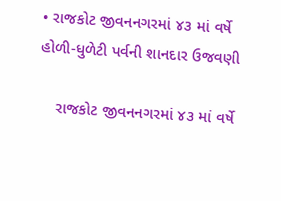• રાજકોટ જીવનનગરમાં ૪૩ માં વર્ષે હોળી-ધુળેટી પર્વની શાનદાર ઉજવણી

    રાજકોટ જીવનનગરમાં ૪૩ માં વર્ષે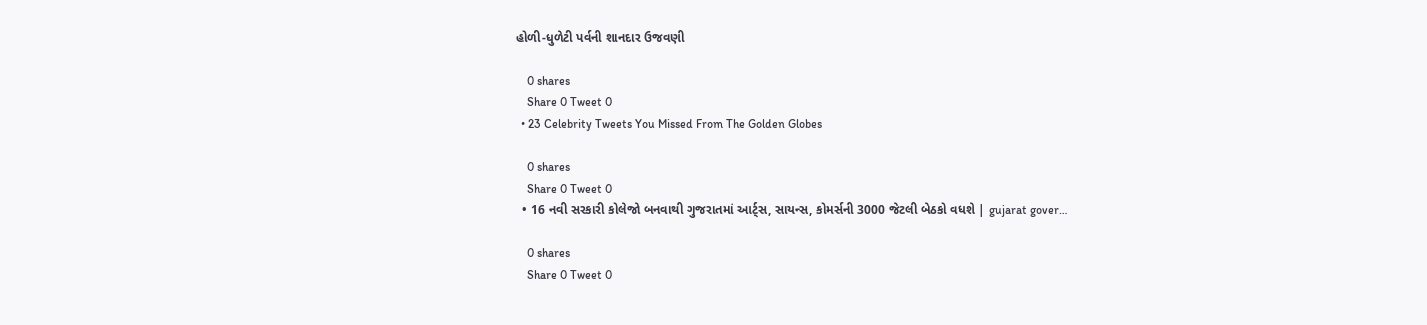હોળી-ધુળેટી પર્વની શાનદાર ઉજવણી

    0 shares
    Share 0 Tweet 0
  • 23 Celebrity Tweets You Missed From The Golden Globes

    0 shares
    Share 0 Tweet 0
  • 16 નવી સરકારી કોલેજો બનવાથી ગુજરાતમાં આર્ટ્સ, સાયન્સ, કોમર્સની 3000 જેટલી બેઠકો વધશે | gujarat gover…

    0 shares
    Share 0 Tweet 0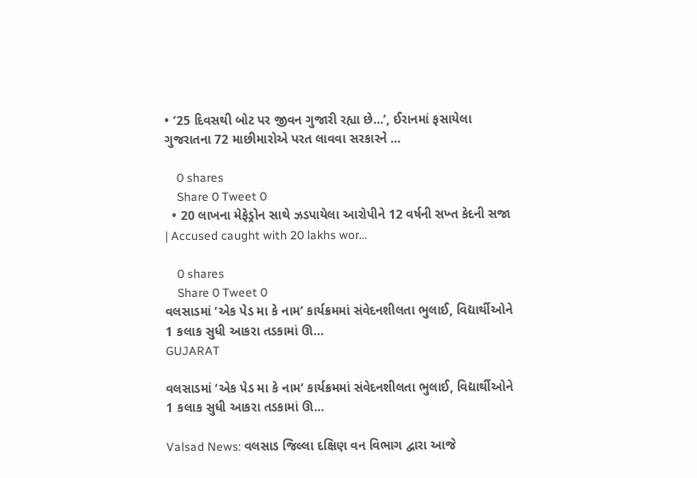• ’25 દિવસથી બોટ પર જીવન ગુજારી રહ્યા છે…’, ઈરાનમાં ફસાયેલા ગુજરાતના 72 માછીમારોએ પરત લાવવા સરકારને …

    0 shares
    Share 0 Tweet 0
  • 20 લાખના મેફેડ્રોન સાથે ઝડપાયેલા આરોપીને 12 વર્ષની સખ્ત કેદની સજા | Accused caught with 20 lakhs wor…

    0 shares
    Share 0 Tweet 0
વલસાડમાં ‘એક પેડ મા કે નામ’ કાર્યક્રમમાં સંવેદનશીલતા ભુલાઈ, વિદ્યાર્થીઓને 1 કલાક સુધી આકરા તડકામાં ઊ…
GUJARAT

વલસાડમાં ‘એક પેડ મા કે નામ’ કાર્યક્રમમાં સંવેદનશીલતા ભુલાઈ, વિદ્યાર્થીઓને 1 કલાક સુધી આકરા તડકામાં ઊ…

Valsad News: વલસાડ જિલ્લા દક્ષિણ વન વિભાગ દ્વારા આજે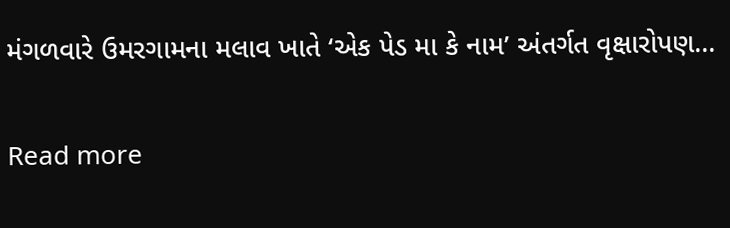મંગળવારે ઉમરગામના મલાવ ખાતે ‘એક પેડ મા કે નામ’ અંતર્ગત વૃક્ષારોપણ...

Read more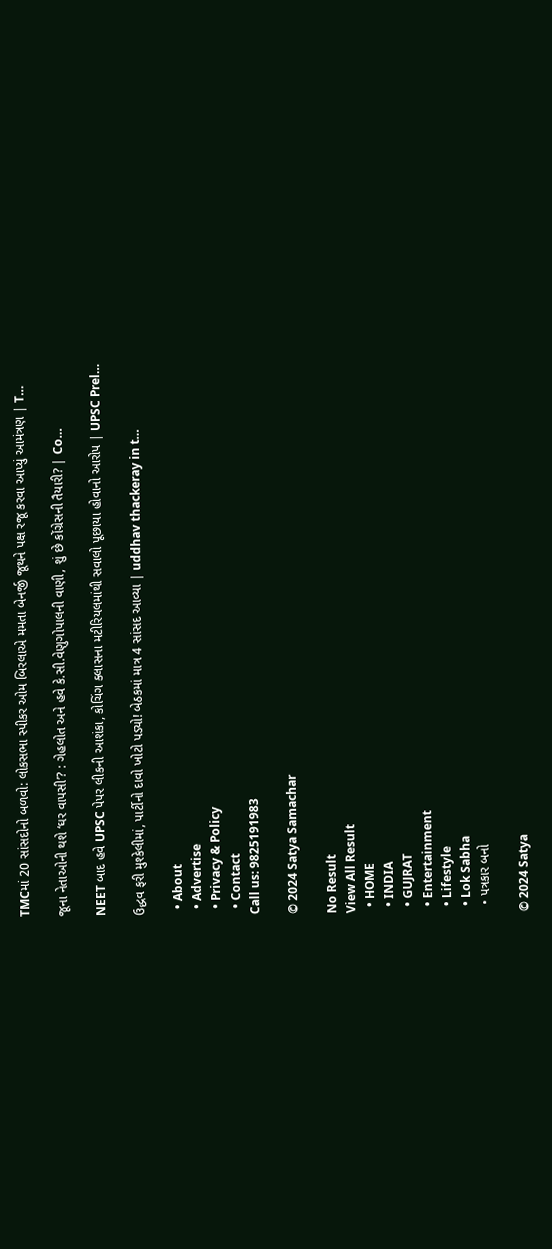TMCમાં 20 સાંસદોનો બળવો: લોકસભા સ્પીકર ઓમ બિરલાએ મમતા બેનર્જી જૂથને પક્ષ રજૂ કરવા આપ્યું આમંત્રણ | T…

જૂના નેતાઓની થશે ‘ઘર વાપસી’? : ગેહલોત અને હવે કે.સી.વેણુગોપાલની વાણી, શું છે કોંગ્રેસની તૈયારી? | Co…

NEET બાદ હવે UPSC પેપર લીકની આશંકા, કોચિંગ ક્લાસના મટીરિયલમાંથી સવાલો પૂછાયા હોવાનો આરોપ | UPSC Prel…

ઉદ્ધવ ફરી મુશ્કેલીમાં, પાર્ટીનો દાવો ખોટો પડ્યો! બેઠકમાં માત્ર 4 સાંસદ આવ્યા | uddhav thackeray in t…

  • About
  • Advertise
  • Privacy & Policy
  • Contact
Call us: 9825191983

© 2024 Satya Samachar

No Result
View All Result
  • HOME
  • INDIA
  • GUJRAT
  • Entertainment
  • Lifestyle
  • Lok Sabha
  • પત્રકાર બનો

© 2024 Satya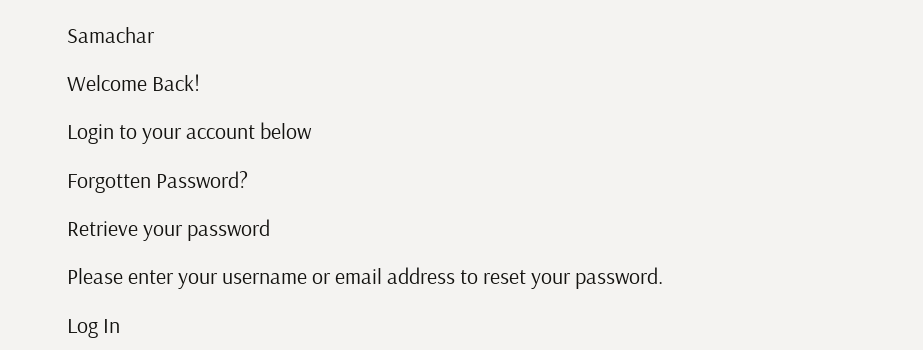Samachar

Welcome Back!

Login to your account below

Forgotten Password?

Retrieve your password

Please enter your username or email address to reset your password.

Log In